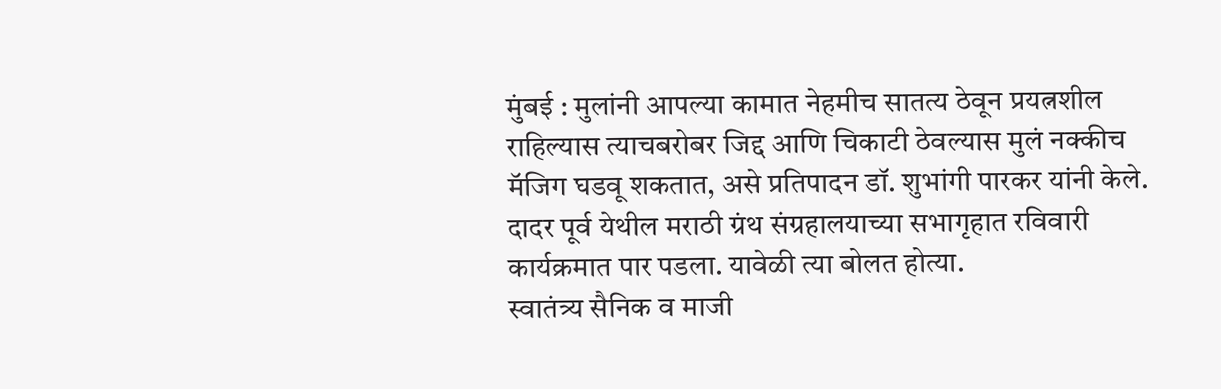मुंबई : मुलांनी आपल्या कामात नेहमीच सातत्य ठेवून प्रयत्नशील राहिल्यास त्याचबरोबर जिद्द आणि चिकाटी ठेवल्यास मुलं नक्कीच मॅजिग घडवू शकतात, असे प्रतिपादन डॉ. शुभांगी पारकर यांनी केले. दादर पूर्व येथील मराठी ग्रंथ संग्रहालयाच्या सभागृहात रविवारी कार्यक्रमात पार पडला. यावेळी त्या बोलत होत्या.
स्वातंत्र्य सैनिक व माजी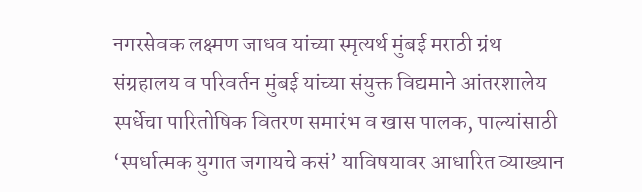नगरसेवक लक्ष्मण जाधव यांच्या स्मृत्यर्थ मुंबई मराठी ग्रंथ संग्रहालय व परिवर्तन मुंबई यांच्या संयुक्त विद्यमाने आंतरशालेय स्पर्धेचा पारितोषिक वितरण समारंभ व खास पालक, पाल्यांसाठी ‘स्पर्धात्मक युगात जगायचे कसं’ याविषयावर आधारित व्याख्यान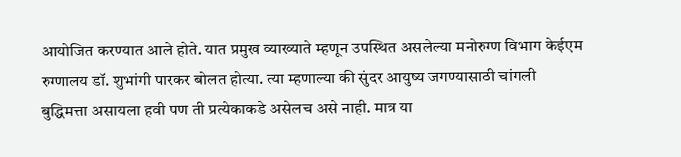आयोजित करण्यात आले होते. यात प्रमुख व्याख्याते म्हणून उपस्थित असलेल्या मनोरुग्ण विभाग केईएम रुग्णालय डॉ. शुभांगी पारकर बोलत होत्या. त्या म्हणाल्या की सुंदर आयुष्य जगण्यासाठी चांगली बुद्धिमत्ता असायला हवी पण ती प्रत्येकाकडे असेलच असे नाही. मात्र या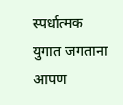स्पर्धात्मक युगात जगताना आपण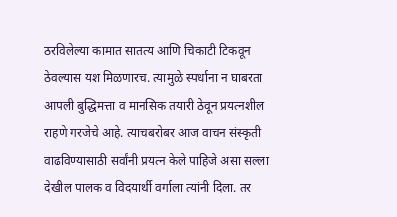ठरविलेल्या कामात सातत्य आणि चिकाटी टिकवून ठेवल्यास यश मिळणारच. त्यामुळे स्पर्धाना न घाबरता आपली बुद्धिमत्ता व मानसिक तयारी ठेवून प्रयत्नशील राहणे गरजेचे आहे. त्याचबरोबर आज वाचन संस्कृती वाढविण्यासाठी सर्वांनी प्रयत्न केले पाहिजे असा सल्ला देखील पालक व विदयार्थी वर्गाला त्यांनी दिला. तर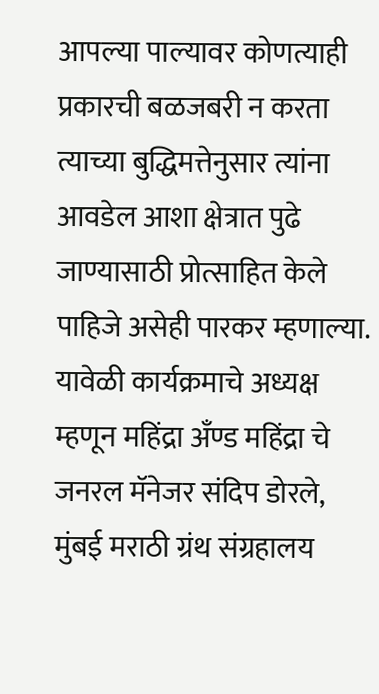आपल्या पाल्यावर कोणत्याही प्रकारची बळजबरी न करता त्याच्या बुद्धिमत्तेनुसार त्यांना आवडेल आशा क्षेत्रात पुढे जाण्यासाठी प्रोत्साहित केले पाहिजे असेही पारकर म्हणाल्या. यावेळी कार्यक्रमाचे अध्यक्ष म्हणून महिंद्रा अँण्ड महिंद्रा चे जनरल मॅनेजर संदिप डोरले, मुंबई मराठी ग्रंथ संग्रहालय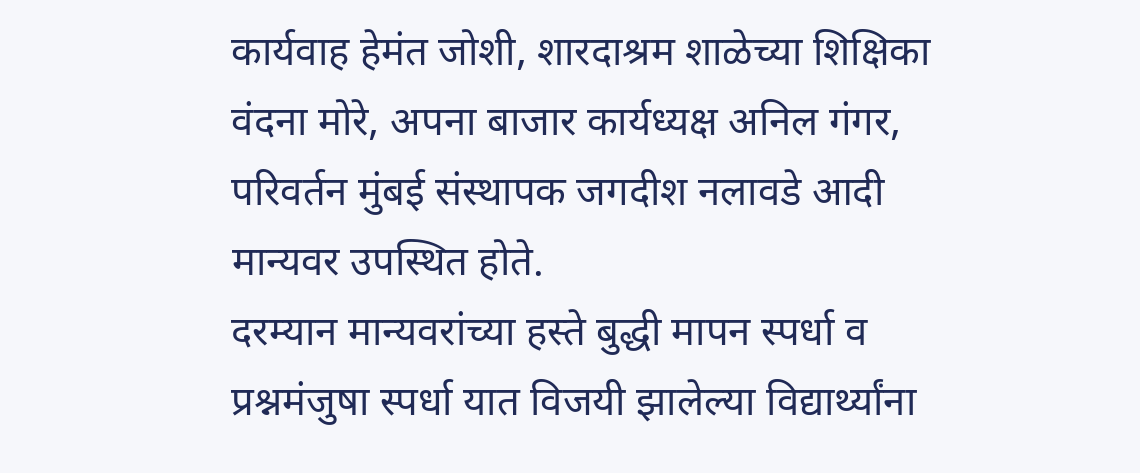कार्यवाह हेमंत जोशी, शारदाश्रम शाळेच्या शिक्षिका वंदना मोरे, अपना बाजार कार्यध्यक्ष अनिल गंगर, परिवर्तन मुंबई संस्थापक जगदीश नलावडे आदी मान्यवर उपस्थित होते.
दरम्यान मान्यवरांच्या हस्ते बुद्धी मापन स्पर्धा व प्रश्नमंजुषा स्पर्धा यात विजयी झालेल्या विद्यार्थ्यांना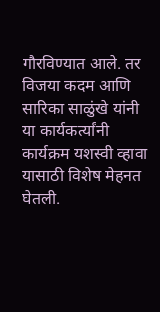गौरविण्यात आले. तर विजया कदम आणि सारिका साळुंखे यांनी या कार्यकर्त्यांनी कार्यक्रम यशस्वी व्हावा यासाठी विशेष मेहनत घेतली.